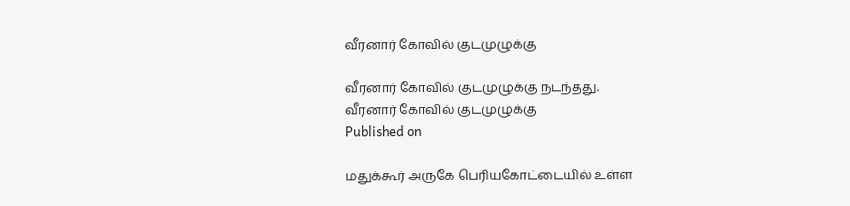வீரனார் கோவில் குடமுழுக்கு

வீரனார் கோவில் குடமுழுக்கு நடந்தது.
வீரனார் கோவில் குடமுழுக்கு
Published on

மதுக்கூர் அருகே பெரியகோட்டையில் உள்ள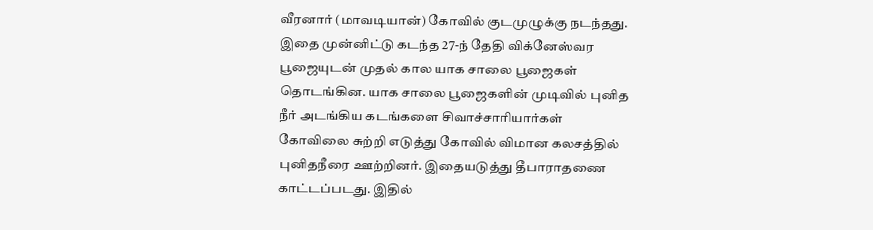வீரனார் (மாவடியான்) கோவில் குடமுழுக்கு நடந்தது. இதை முன்னிட்டு கடந்த 27-ந் தேதி விக்னேஸ்வர பூஜையுடன் முதல் கால யாக சாலை பூஜைகள் தொடங்கின. யாக சாலை பூஜைகளின் முடிவில் புனித நீர் அடங்கிய கடங்களை சிவாச்சாரியார்கள் கோவிலை சுற்றி எடுத்து கோவில் விமான கலசத்தில் புனிதநீரை ஊற்றினர். இதையடுத்து தீபாராதணை காட்டப்படது. இதில்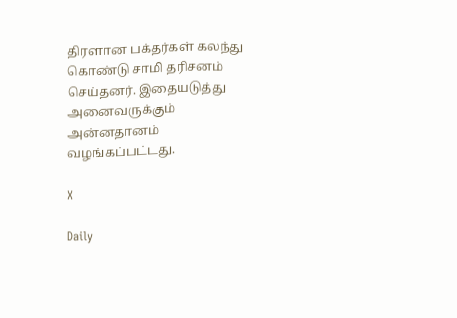திரளான பக்தர்கள் கலந்து கொண்டு சாமி தரிசனம் செய்தனர். இதையடுத்து அனைவருக்கும் அன்னதானம் வழங்கப்பட்டது.

X

Daily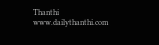Thanthi
www.dailythanthi.com